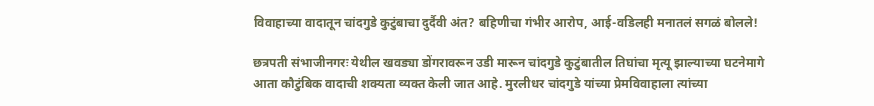विवाहाच्या वादातून चांदगुडे कुटुंबाचा दुर्दैवी अंत? बहिणीचा गंभीर आरोप, आई-वडिलही मनातलं सगळं बोलले!

छत्रपती संभाजीनगरः येथील खवड्या डोंगरावरून उडी मारून चांदगुडे कुटुंबातील तिघांचा मृत्यू झाल्याच्या घटनेमागे आता कौटुंबिक वादाची शक्यता व्यक्त केली जात आहे. मुरलीधर चांदगुडे यांच्या प्रेमविवाहाला त्यांच्या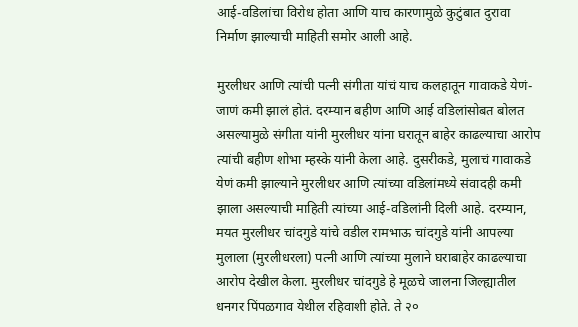आई-वडिलांचा विरोध होता आणि याच कारणामुळे कुटुंबात दुरावा निर्माण झाल्याची माहिती समोर आली आहे.

मुरलीधर आणि त्यांची पत्नी संगीता यांचं याच कलहातून गावाकडे येणं-जाणं कमी झालं होतं. दरम्यान बहीण आणि आई वडिलांसोबत बोलत असल्यामुळे संगीता यांनी मुरलीधर यांना घरातून बाहेर काढल्याचा आरोप त्यांची बहीण शोभा म्हस्के यांनी केला आहे. दुसरीकडे, मुलाचं गावाकडे येणं कमी झाल्याने मुरलीधर आणि त्यांच्या वडिलांमध्ये संवादही कमी झाला असल्याची माहिती त्यांच्या आई-वडिलांनी दिली आहे. दरम्यान, मयत मुरलीधर चांदगुडे यांचे वडील रामभाऊ चांदगुडे यांनी आपल्या मुलाला (मुरलीधरला) पत्नी आणि त्यांच्या मुलाने घराबाहेर काढल्याचा आरोप देखील केला. मुरलीधर चांदगुडे हे मूळचे जालना जिल्ह्यातील धनगर पिंपळगाव येथील रहिवाशी होते. ते २०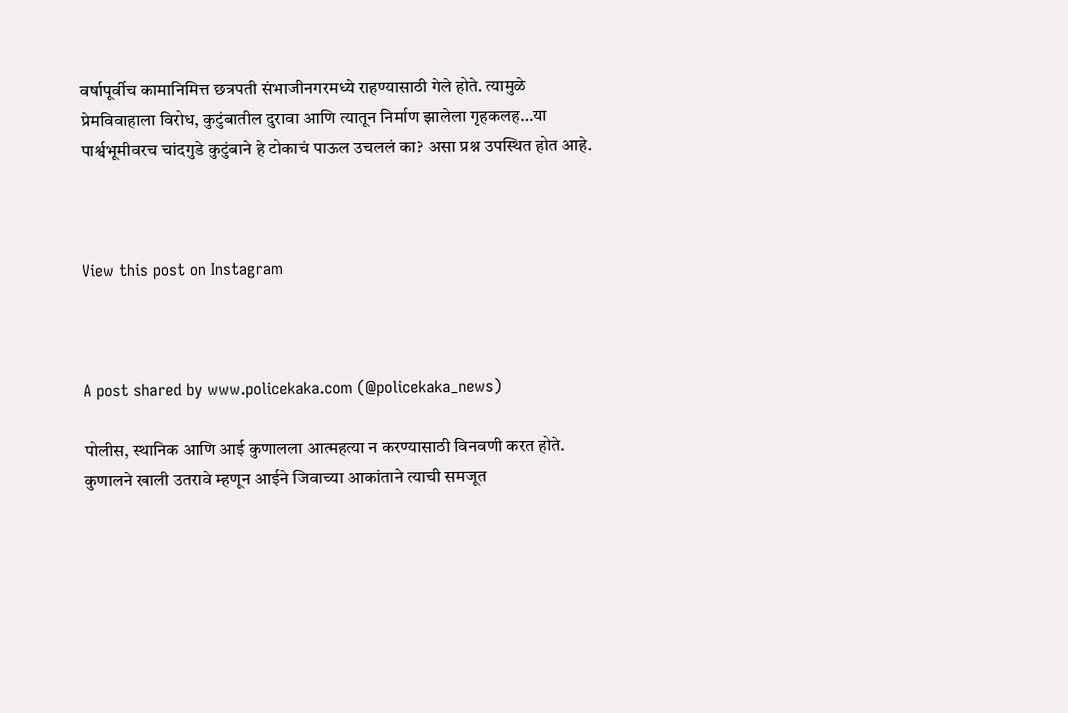वर्षापूर्वीच कामानिमित्त छत्रपती संभाजीनगरमध्ये राहण्यासाठी गेले होते. त्यामुळे प्रेमविवाहाला विरोध, कुटुंबातील दुरावा आणि त्यातून निर्माण झालेला गृहकलह…या पार्श्वभूमीवरच चांदगुडे कुटुंबाने हे टोकाचं पाऊल उचललं का? असा प्रश्न उपस्थित होत आहे.



View this post on Instagram



A post shared by www.policekaka.com (@policekaka_news)

पोलीस, स्थानिक आणि आई कुणालला आत्महत्या न करण्यासाठी विनवणी करत होते. कुणालने खाली उतरावे म्हणून आईने जिवाच्या आकांताने त्याची समजूत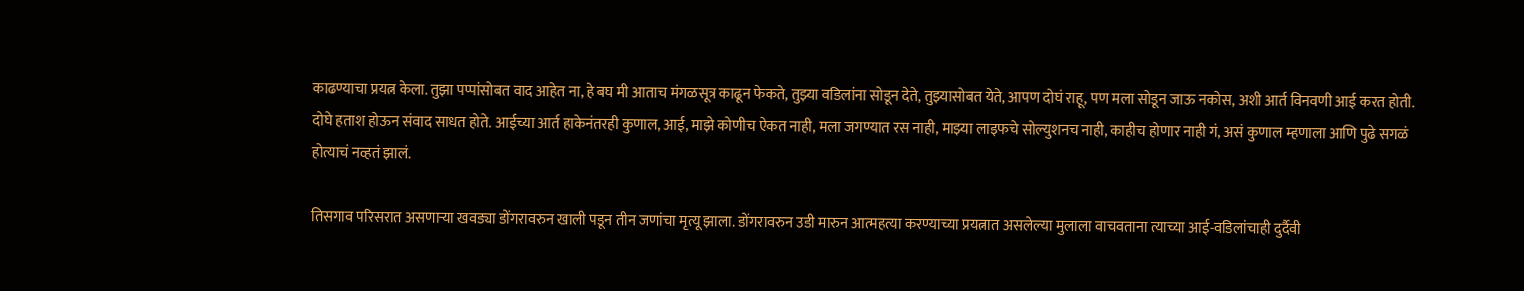काढण्याचा प्रयत्न केला. तुझा पप्पांसोबत वाद आहेत ना, हे बघ मी आताच मंगळसूत्र काढून फेकते, तुझ्या वडिलांना सोडून देते, तुझ्यासोबत येते, आपण दोघं राहू, पण मला सोडून जाऊ नकोस, अशी आर्त विनवणी आई करत होती. दोघे हताश होऊन संवाद साधत होते. आईच्या आर्त हाकेनंतरही कुणाल, आई, माझे कोणीच ऐकत नाही, मला जगण्यात रस नाही, माझ्या लाइफचे सोल्युशनच नाही, काहीच होणार नाही गं, असं कुणाल म्हणाला आणि पुढे सगळं होत्याचं नव्हतं झालं.

तिसगाव परिसरात असणाऱ्या खवड्या डोंगरावरुन खाली पडून तीन जणांचा मृत्यू झाला. डोंगरावरुन उडी मारुन आत्महत्या करण्याच्या प्रयत्नात असलेल्या मुलाला वाचवताना त्याच्या आई-वडिलांचाही दुर्दैवी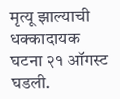मृत्यू झाल्याची धक्कादायक घटना २१ ऑगस्ट घडली.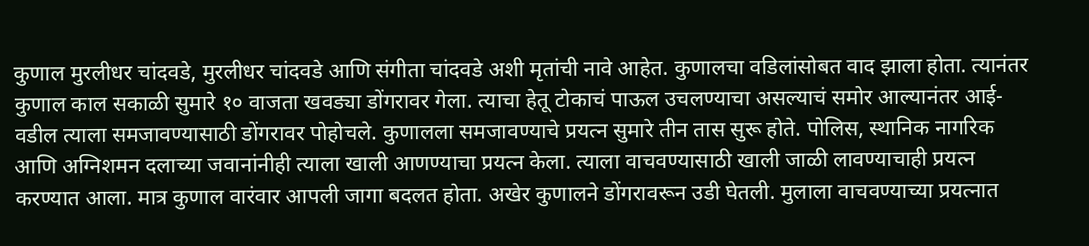कुणाल मुरलीधर चांदवडे, मुरलीधर चांदवडे आणि संगीता चांदवडे अशी मृतांची नावे आहेत. कुणालचा वडिलांसोबत वाद झाला होता. त्यानंतर कुणाल काल सकाळी सुमारे १० वाजता खवड्या डोंगरावर गेला. त्याचा हेतू टोकाचं पाऊल उचलण्याचा असल्याचं समोर आल्यानंतर आई-वडील त्याला समजावण्यासाठी डोंगरावर पोहोचले. कुणालला समजावण्याचे प्रयत्न सुमारे तीन तास सुरू होते. पोलिस, स्थानिक नागरिक आणि अग्निशमन दलाच्या जवानांनीही त्याला खाली आणण्याचा प्रयत्न केला. त्याला वाचवण्यासाठी खाली जाळी लावण्याचाही प्रयत्न करण्यात आला. मात्र कुणाल वारंवार आपली जागा बदलत होता. अखेर कुणालने डोंगरावरून उडी घेतली. मुलाला वाचवण्याच्या प्रयत्नात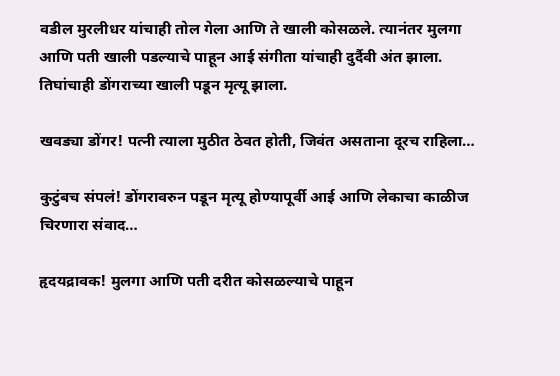वडील मुरलीधर यांचाही तोल गेला आणि ते खाली कोसळले. त्यानंतर मुलगा आणि पती खाली पडल्याचे पाहून आई संगीता यांचाही दुर्दैवी अंत झाला. तिघांचाही डोंगराच्या खाली पडून मृत्यू झाला.

खवड्या डोंगर! पत्नी त्याला मुठीत ठेवत होती, जिवंत असताना दूरच राहिला…

कुटुंबच संपलं! डोंगरावरुन पडून मृत्यू होण्यापूर्वी आई आणि लेकाचा काळीज चिरणारा संवाद…

हृदयद्रावक! मुलगा आणि पती दरीत कोसळल्याचे पाहून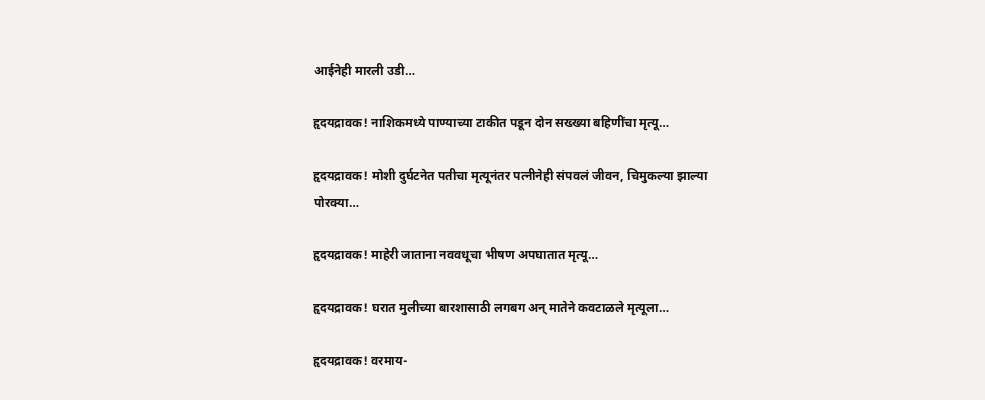आईनेही मारली उडी…

हृदयद्रावक! नाशिकमध्ये पाण्याच्या टाकीत पडून दोन सख्ख्या बहिणींचा मृत्यू…

हृदयद्रावक! मोशी दुर्घटनेत पतीचा मृत्यूनंतर पत्नीनेही संपवलं जीवन, चिमुकल्या झाल्या पोरक्या…

हृदयद्रावक! माहेरी जाताना नववधूचा भीषण अपघातात मृत्यू…

हृदयद्रावक! घरात मुलीच्या बारशासाठी लगबग अन् मातेने कवटाळले मृत्यूला…

हृदयद्रावक! वरमाय-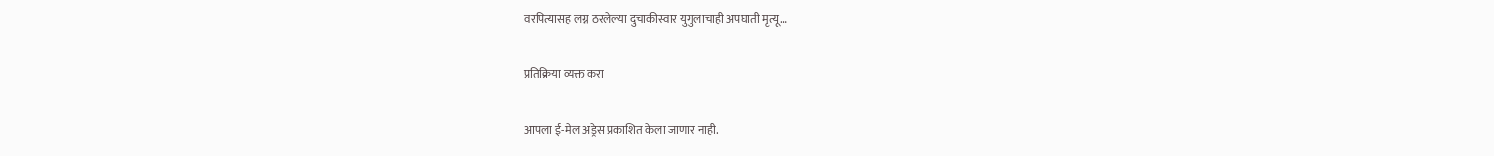वरपित्यासह लग्न ठरलेल्या दुचाकीस्वार युगुलाचाही अपघाती मृत्यू…

प्रतिक्रिया व्यक्त करा

आपला ई-मेल अड्रेस प्रकाशित केला जाणार नाही.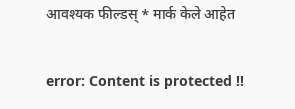आवश्यक फील्डस् * मार्क केले आहेत

error: Content is protected !!